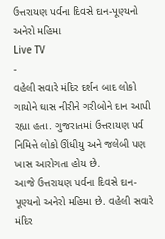ઉત્તરાયણ પર્વના દિવસે દાન-પૂણ્યનો અનેરો મહિમા
Live TV
-
વહેલી સવારે મંદિર દર્શન બાદ લોકો ગાયોને ઘાસ નીરીને ગરીબોને દાન આપી રહ્યા હતા. ગુજરાતમાં ઉત્તરાયણ પર્વ નિમિત્તે લોકો ઊંધીયુ અને જલેબી પણ ખાસ આરોગતા હોય છે.
આજે ઉત્તરાયણ પર્વના દિવસે દાન-પૂણ્યનો અનેરો મહિમા છે. વહેલી સવારે મંદિર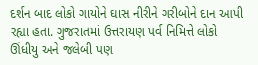દર્શન બાદ લોકો ગાયોને ઘાસ નીરીને ગરીબોને દાન આપી રહ્યા હતા. ગુજરાતમાં ઉત્તરાયણ પર્વ નિમિત્તે લોકો ઊંધીયુ અને જલેબી પણ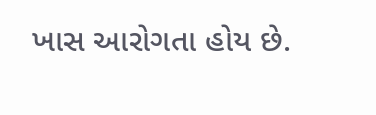ખાસ આરોગતા હોય છે.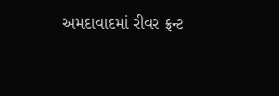અમદાવાદમાં રીવર ફ્રન્ટ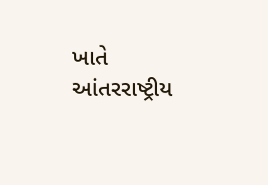ખાતે આંતરરાષ્ટ્રીય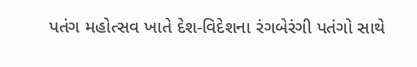પતંગ મહોત્સવ ખાતે દેશ-વિદેશના રંગબેરંગી પતંગો સાથે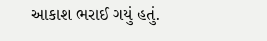આકાશ ભરાઈ ગયું હતું.